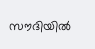സൗദിയിൽ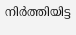നിർത്തിയിട്ട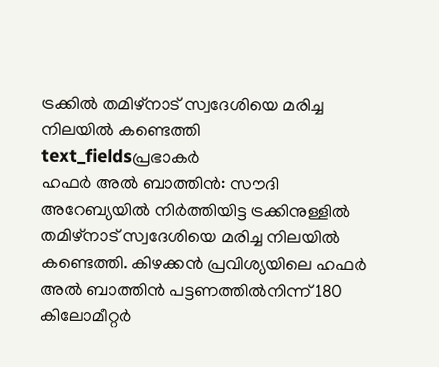ട്രക്കിൽ തമിഴ്നാട് സ്വദേശിയെ മരിച്ച നിലയിൽ കണ്ടെത്തി
text_fieldsപ്രഭാകർ
ഹഫർ അൽ ബാത്തിൻ: സൗദി അറേബ്യയിൽ നിർത്തിയിട്ട ട്രക്കിനുള്ളിൽ തമിഴ്നാട് സ്വദേശിയെ മരിച്ച നിലയിൽ കണ്ടെത്തി. കിഴക്കൻ പ്രവിശ്യയിലെ ഹഫർ അൽ ബാത്തിൻ പട്ടണത്തിൽനിന്ന് 180 കിലോമീറ്റർ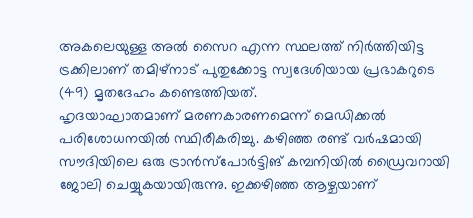അകലെയുള്ള അൽ സൈറ എന്ന സ്ഥലത്ത് നിർത്തിയിട്ട ട്രക്കിലാണ് തമിഴ്നാട് പുതുക്കോട്ട സ്വദേശിയായ പ്രഭാകറുടെ (49) മൃതദേഹം കണ്ടെത്തിയത്.
ഹൃദയാഘാതമാണ് മരണകാരണമെന്ന് മെഡിക്കൽ പരിശോധനയിൽ സ്ഥിരീകരിച്ചു. കഴിഞ്ഞ രണ്ട് വർഷമായി സൗദിയിലെ ഒരു ട്രാൻസ്പോർട്ടിങ് കമ്പനിയിൽ ഡ്രൈവറായി ജോലി ചെയ്യുകയായിരുന്നു. ഇക്കഴിഞ്ഞ ആഴ്ചയാണ്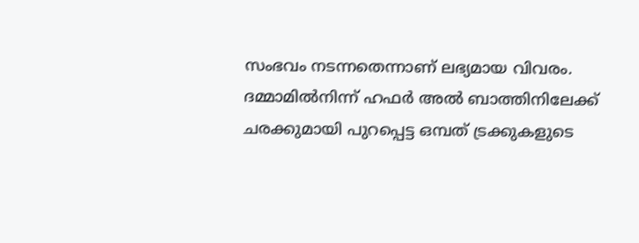സംഭവം നടന്നതെന്നാണ് ലഭ്യമായ വിവരം.
ദമ്മാമിൽനിന്ന് ഹഫർ അൽ ബാത്തിനിലേക്ക് ചരക്കുമായി പുറപ്പെട്ട ഒമ്പത് ട്രക്കുകളുടെ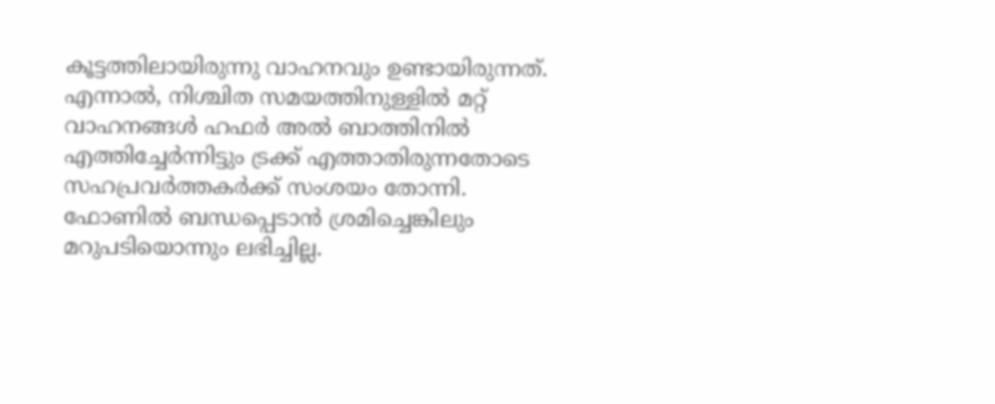കൂട്ടത്തിലായിരുന്നു വാഹനവും ഉണ്ടായിരുന്നത്. എന്നാൽ, നിശ്ചിത സമയത്തിനുള്ളിൽ മറ്റ് വാഹനങ്ങൾ ഹഫർ അൽ ബാത്തിനിൽ എത്തിച്ചേർന്നിട്ടും ട്രക്ക് എത്താതിരുന്നതോടെ സഹപ്രവർത്തകർക്ക് സംശയം തോന്നി. ഫോണിൽ ബന്ധപ്പെടാൻ ശ്രമിച്ചെങ്കിലും മറുപടിയൊന്നും ലഭിച്ചില്ല.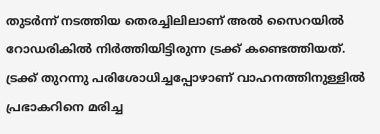തുടർന്ന് നടത്തിയ തെരച്ചിലിലാണ് അൽ സൈറയിൽ റോഡരികിൽ നിർത്തിയിട്ടിരുന്ന ട്രക്ക് കണ്ടെത്തിയത്.
ട്രക്ക് തുറന്നു പരിശോധിച്ചപ്പോഴാണ് വാഹനത്തിനുള്ളിൽ പ്രഭാകറിനെ മരിച്ച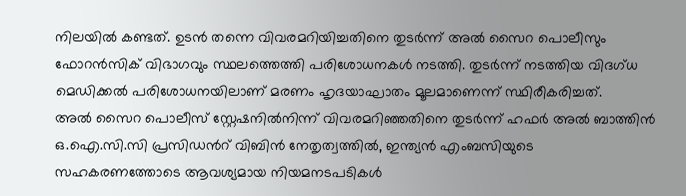നിലയിൽ കണ്ടത്. ഉടൻ തന്നെ വിവരമറിയിച്ചതിനെ തുടർന്ന് അൽ സൈറ പൊലീസും ഫോറൻസിക് വിഭാഗവും സ്ഥലത്തെത്തി പരിശോധനകൾ നടത്തി. തുടർന്ന് നടത്തിയ വിദഗ്ധ മെഡിക്കൽ പരിശോധനയിലാണ് മരണം ഹൃദയാഘാതം മൂലമാണെന്ന് സ്ഥിരീകരിച്ചത്.
അൽ സൈറ പൊലീസ് സ്റ്റേഷനിൽനിന്ന് വിവരമറിഞ്ഞതിനെ തുടർന്ന് ഹഫർ അൽ ബാത്തിൻ ഒ.ഐ.സി.സി പ്രസിഡൻറ് വിബിൻ നേതൃത്വത്തിൽ, ഇന്ത്യൻ എംബസിയുടെ സഹകരണത്തോടെ ആവശ്യമായ നിയമനടപടികൾ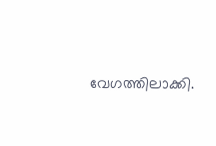വേഗത്തിലാക്കി.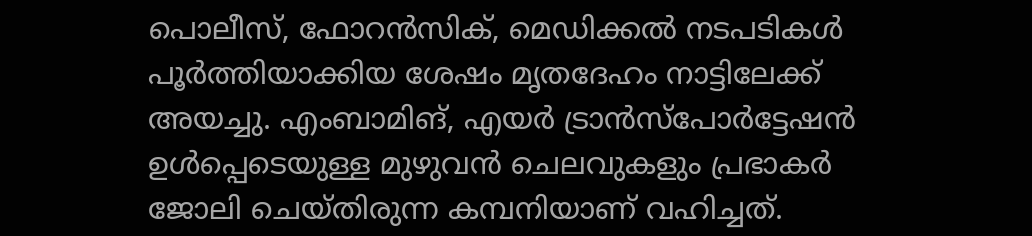പൊലീസ്, ഫോറൻസിക്, മെഡിക്കൽ നടപടികൾ പൂർത്തിയാക്കിയ ശേഷം മൃതദേഹം നാട്ടിലേക്ക് അയച്ചു. എംബാമിങ്, എയർ ട്രാൻസ്പോർട്ടേഷൻ ഉൾപ്പെടെയുള്ള മുഴുവൻ ചെലവുകളും പ്രഭാകർ ജോലി ചെയ്തിരുന്ന കമ്പനിയാണ് വഹിച്ചത്.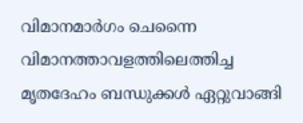വിമാനമാർഗം ചെന്നൈ വിമാനത്താവളത്തിലെത്തിച്ച മൃതദേഹം ബന്ധുക്കൾ ഏറ്റുവാങ്ങി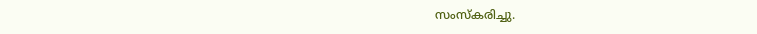സംസ്കരിച്ചു.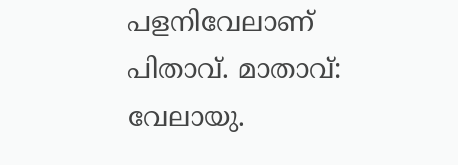പളനിവേലാണ് പിതാവ്. മാതാവ്: വേലായു.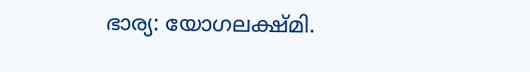ഭാര്യ: യോഗലക്ഷ്മി.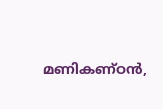മണികണ്ഠൻ,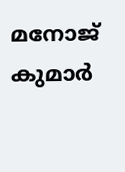മനോജ് കുമാർ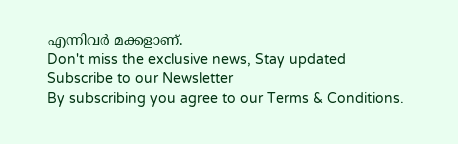എന്നിവർ മക്കളാണ്.
Don't miss the exclusive news, Stay updated
Subscribe to our Newsletter
By subscribing you agree to our Terms & Conditions.